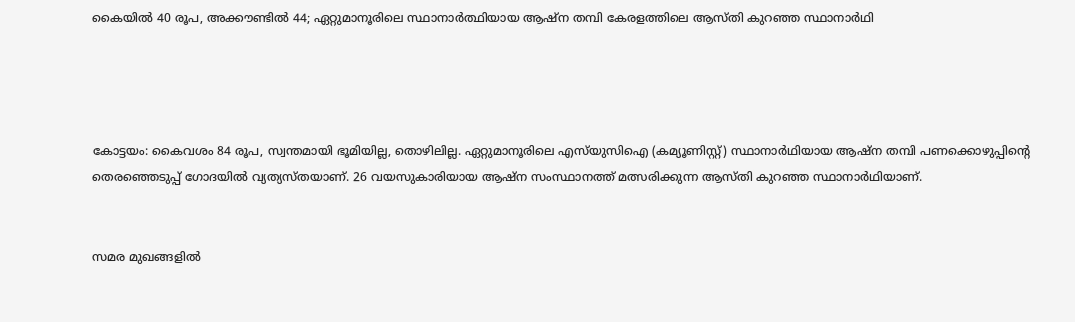കൈയിൽ 40 രൂപ, അക്കൗണ്ടിൽ 44; ഏറ്റുമാനൂരിലെ സ്ഥാനാർത്ഥിയായ ആഷ്‌ന തമ്പി കേരളത്തിലെ ആസ്തി കുറഞ്ഞ സ്ഥാനാർഥി




കോട്ടയം: കൈവശം 84 രൂപ, സ്വന്തമായി ഭൂമിയില്ല, തൊഴിലില്ല. ഏറ്റുമാനൂരിലെ എസ്‌യുസിഐ (കമ്യൂണിസ്റ്റ്) സ്ഥാനാർഥിയായ ആഷ്‌ന തമ്പി പണക്കൊഴുപ്പിന്റെ തെരഞ്ഞെടുപ്പ് ഗോദയിൽ വ്യത്യസ്തയാണ്. 26 വയസുകാരിയായ ആഷ്‌ന സംസ്ഥാനത്ത് മത്സരിക്കുന്ന ആസ്തി കുറഞ്ഞ സ്ഥാനാർഥിയാണ്.


സമര മുഖങ്ങളിൽ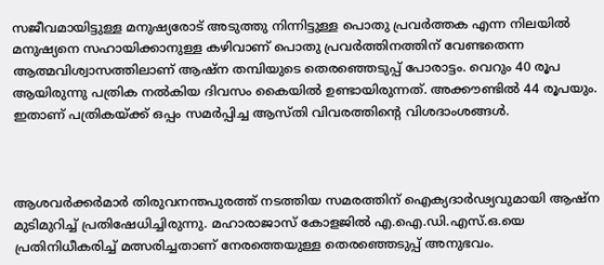സജീവമായിട്ടുള്ള മനുഷ്യരോട് അടുത്തു നിന്നിട്ടുള്ള പൊതു പ്രവർത്തക എന്ന നിലയിൽ മനുഷ്യനെ സഹായിക്കാനുള്ള കഴിവാണ് പൊതു പ്രവർത്തിനത്തിന് വേണ്ടതെന്ന ആത്മവിശ്വാസത്തിലാണ് ആഷ്‌ന തമ്പിയുടെ തെരഞ്ഞെടുപ്പ് പോരാട്ടം. വെറും 40 രൂപ ആയിരുന്നു പത്രിക നൽകിയ ദിവസം കൈയിൽ ഉണ്ടായിരുന്നത്. അക്കൗണ്ടിൽ 44 രൂപയും. ഇതാണ് പത്രികയ്ക്ക് ഒപ്പം സമർപ്പിച്ച ആസ്തി വിവരത്തിന്റെ വിശദാംശങ്ങൾ.



ആശവർക്കർമാർ തിരുവനന്തപുരത്ത് നടത്തിയ സമരത്തിന് ഐക്യദാർഢ്യവുമായി ആഷ്ന മുടിമുറിച്ച് പ്രതിഷേധിച്ചിരുന്നു. മഹാരാജാസ് കോളജിൽ എ.ഐ.ഡി.എസ്.ഒ.യെ പ്രതിനിധീകരിച്ച് മത്സരിച്ചതാണ് നേരത്തെയുള്ള തെരഞ്ഞെടുപ്പ് അനുഭവം.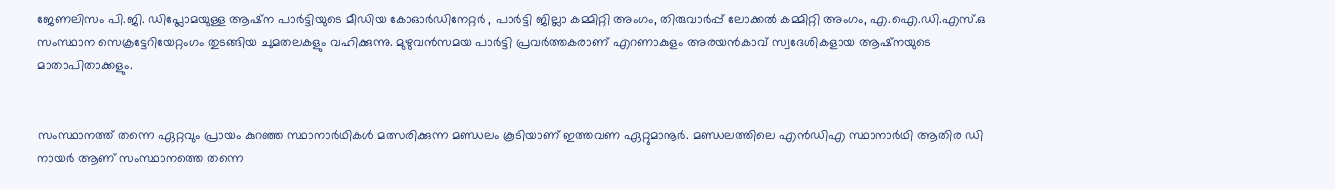ജേണലിസം പി.ജി. ഡിപ്ലോമയുള്ള ആഷ്‌ന പാർട്ടിയുടെ മീഡിയ കോഓർഡിനേറ്റർ , പാർട്ടി ജില്ലാ കമ്മിറ്റി അംഗം, തിരുവാർപ്പ് ലോക്കൽ കമ്മിറ്റി അംഗം, എ.ഐ.ഡി.എസ്.ഒ സംസ്ഥാന സെക്രട്ടേറിയേറ്റംഗം തുടങ്ങിയ ചുമതലകളും വഹിക്കുന്നു. മുഴുവൻസമയ പാർട്ടി പ്രവർത്തകരാണ് എറണാകുളം അരയൻകാവ് സ്വദേശികളായ ആഷ്‌നയുടെ മാതാപിതാക്കളും.


സംസ്ഥാനത്ത് തന്നെ ഏറ്റവും പ്രായം കുറഞ്ഞ സ്ഥാനാർഥികൾ മത്സരിക്കുന്ന മണ്ഡലം കൂടിയാണ് ഇത്തവണ ഏറ്റുമാനൂർ. മണ്ഡലത്തിലെ എൻഡിഎ സ്ഥാനാർഥി ആതിര ഡി നായർ ആണ് സംസ്ഥാനത്തെ തന്നെ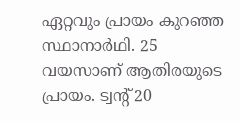ഏറ്റവും പ്രായം കുറഞ്ഞ സ്ഥാനാർഥി. 25 വയസാണ് ആതിരയുടെ പ്രായം. ട്വന്റ് 20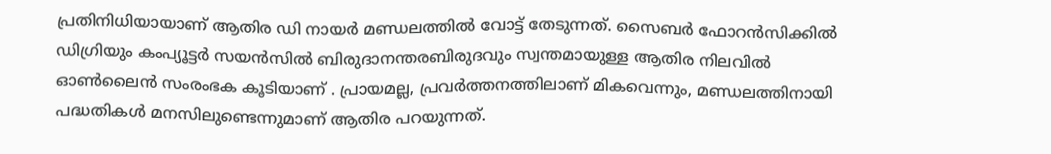പ്രതിനിധിയായാണ് ആതിര ഡി നായർ മണ്ഡലത്തിൽ വോട്ട് തേടുന്നത്. സൈബർ ഫോറൻസിക്കിൽ ഡിഗ്രിയും കംപ്യൂട്ടർ സയൻസിൽ ബിരുദാനന്തരബിരുദവും സ്വന്തമായുള്ള ആതിര നിലവിൽ ഓൺലൈൻ സംരംഭക കൂടിയാണ് . പ്രായമല്ല, പ്രവർത്തനത്തിലാണ് മികവെന്നും, മണ്ഡലത്തിനായി പദ്ധതികൾ മനസിലുണ്ടെന്നുമാണ് ആതിര പറയുന്നത്.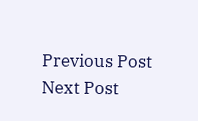Previous Post Next Post